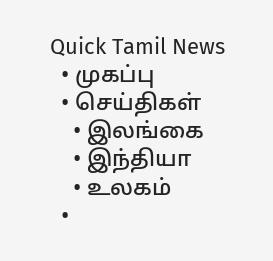Quick Tamil News
  • முகப்பு
  • செய்திகள்
    • இலங்கை
    • இந்தியா
    • உலகம்
  •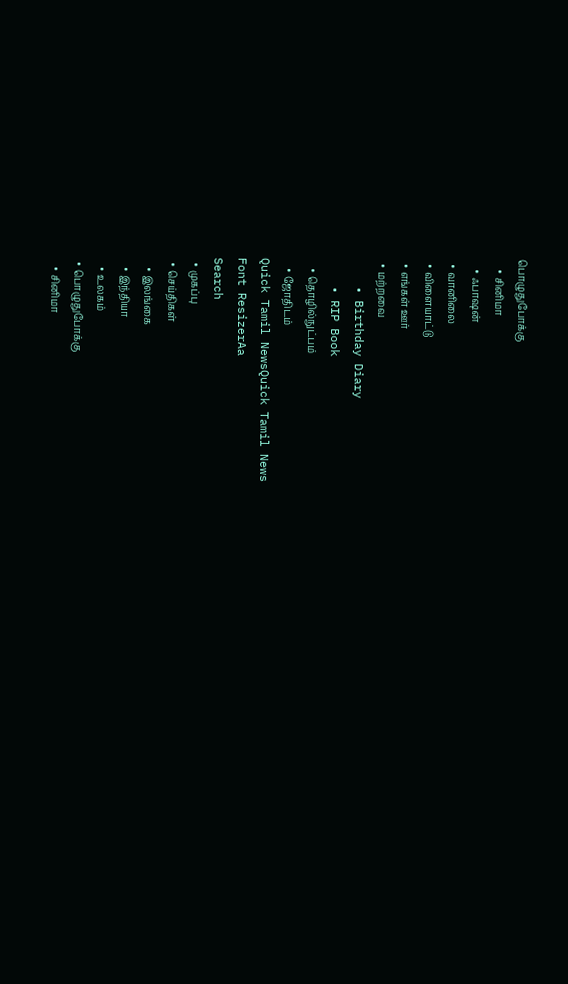பொழுதுபோக்கு
    • சினிமா
    • ஃபாஷன்
  • வானிலை
  • விளையாட்டு
  • எங்கள் ஊர்
  • மற்றவை
    • Birthday Diary
    • RIP Book
    • தொழில்நுட்பம்
    • ஜோதிடம்
Quick Tamil NewsQuick Tamil News
Font ResizerAa
Search
  • முகப்பு
  • செய்திகள்
    • இலங்கை
    • இந்தியா
    • உலகம்
  • பொழுதுபோக்கு
    • சினிமா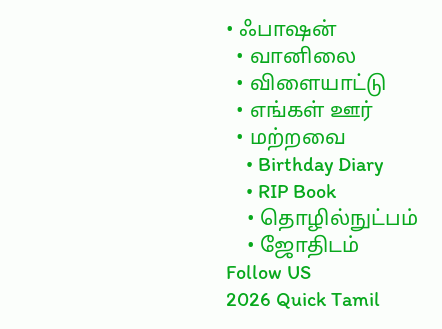• ஃபாஷன்
  • வானிலை
  • விளையாட்டு
  • எங்கள் ஊர்
  • மற்றவை
    • Birthday Diary
    • RIP Book
    • தொழில்நுட்பம்
    • ஜோதிடம்
Follow US
2026 Quick Tamil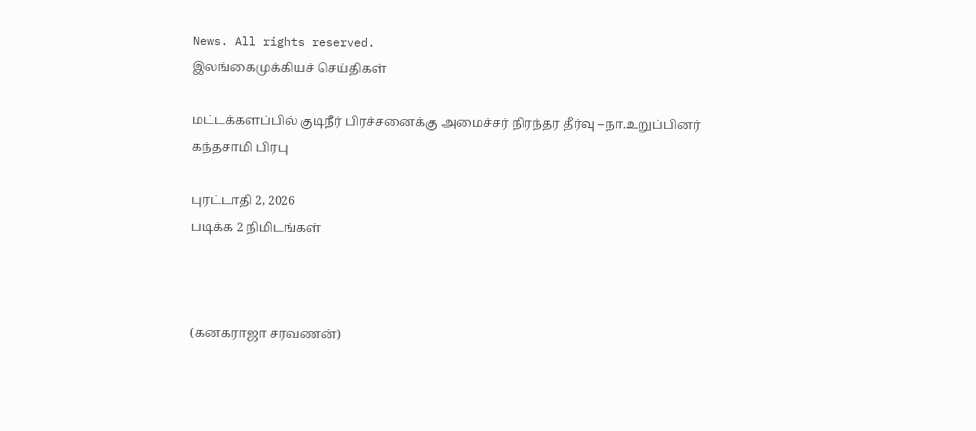News. All rights reserved.
இலங்கைமுக்கியச் செய்திகள்

மட்டக்களப்பில் குடிநீர் பிரச்சனைக்கு அமைச்சர் நிரந்தர தீர்வு –நா.உறுப்பினர் கந்தசாமி பிரபு

புரட்டாதி 2, 2026
படிக்க 2 நிமிடங்கள்



(கனகராஜா சரவணன்)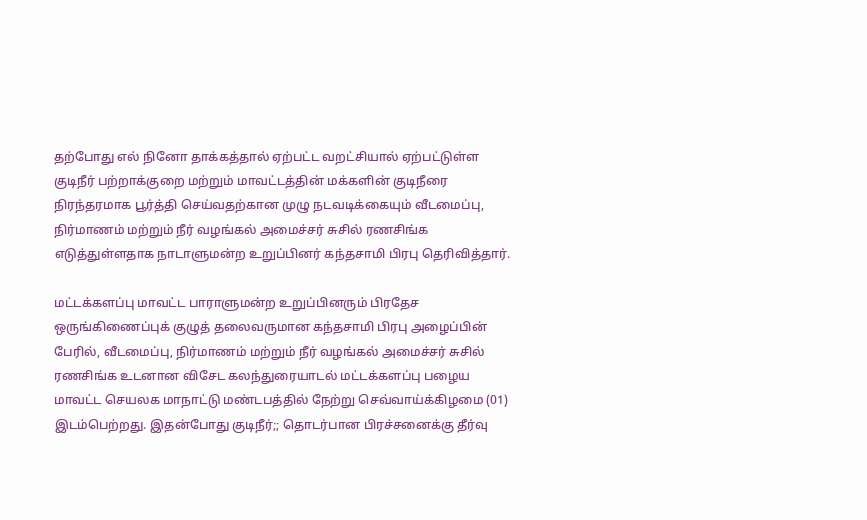தற்போது எல் நினோ தாக்கத்தால் ஏற்பட்ட வறட்சியால் ஏற்பட்டுள்ள குடிநீர் பற்றாக்குறை மற்றும் மாவட்டத்தின் மக்களின் குடிநீரை நிரந்தரமாக பூர்த்தி செய்வதற்கான முழு நடவடிக்கையும் வீடமைப்பு, நிர்மாணம் மற்றும் நீர் வழங்கல் அமைச்சர் சுசில் ரணசிங்க எடுத்துள்ளதாக நாடாளுமன்ற உறுப்பினர் கந்தசாமி பிரபு தெரிவித்தார்.

மட்டக்களப்பு மாவட்ட பாராளுமன்ற உறுப்பினரும் பிரதேச ஒருங்கிணைப்புக் குழுத் தலைவருமான கந்தசாமி பிரபு அழைப்பின் பேரில், வீடமைப்பு, நிர்மாணம் மற்றும் நீர் வழங்கல் அமைச்சர் சுசில் ரணசிங்க உடனான விசேட கலந்துரையாடல் மட்டக்களப்பு பழைய மாவட்ட செயலக மாநாட்டு மண்டபத்தில் நேற்று செவ்வாய்க்கிழமை (01) இடம்பெற்றது. இதன்போது குடிநீர்;; தொடர்பான பிரச்சனைக்கு தீர்வு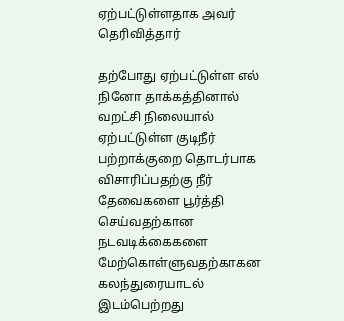ஏற்பட்டுள்ளதாக அவர் தெரிவித்தார்

தற்போது ஏற்பட்டுள்ள எல் நினோ தாக்கத்தினால் வறட்சி நிலையால் ஏற்பட்டுள்ள குடிநீர் பற்றாக்குறை தொடர்பாக விசாரிப்பதற்கு நீர் தேவைகளை பூர்த்தி செய்வதற்கான நடவடிக்கைகளை மேற்கொள்ளுவதற்காகன கலந்துரையாடல் இடம்பெற்றது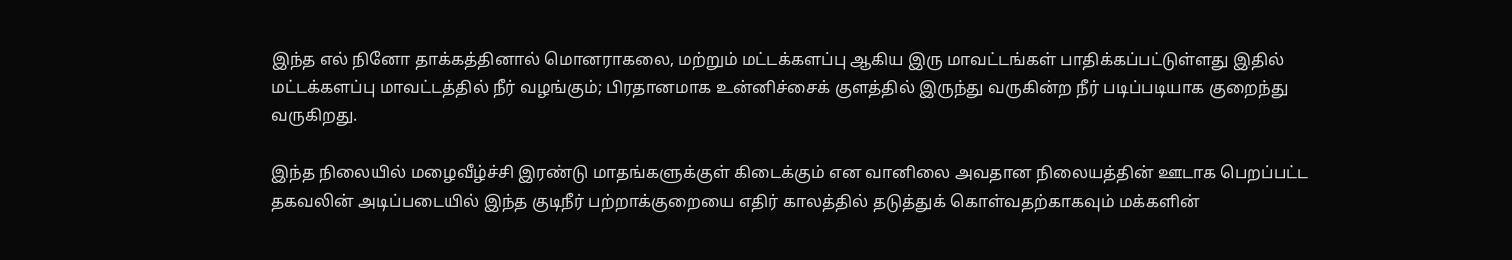இந்த எல் நினோ தாக்கத்தினால் மொனராகலை, மற்றும் மட்டக்களப்பு ஆகிய இரு மாவட்டங்கள் பாதிக்கப்பட்டுள்ளது இதில் மட்டக்களப்பு மாவட்டத்தில் நீர் வழங்கும்; பிரதானமாக உன்னிச்சைக் குளத்தில் இருந்து வருகின்ற நீர் படிப்படியாக குறைந்து வருகிறது.

இந்த நிலையில் மழைவீழ்ச்சி இரண்டு மாதங்களுக்குள் கிடைக்கும் என வானிலை அவதான நிலையத்தின் ஊடாக பெறப்பட்ட தகவலின் அடிப்படையில் இந்த குடிநீர் பற்றாக்குறையை எதிர் காலத்தில் தடுத்துக் கொள்வதற்காகவும் மக்களின்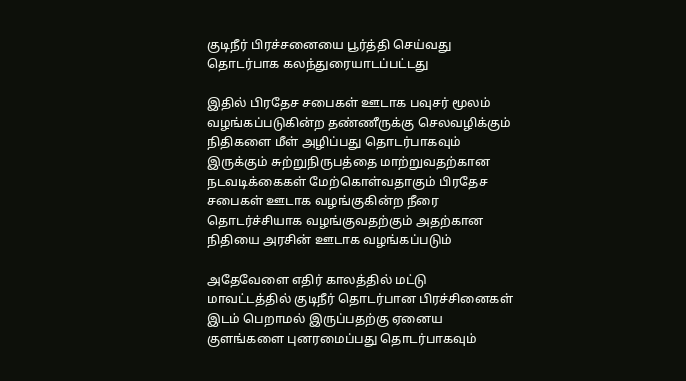குடிநீர் பிரச்சனையை பூர்த்தி செய்வது தொடர்பாக கலந்துரையாடப்பட்டது

இதில் பிரதேச சபைகள் ஊடாக பவுசர் மூலம் வழங்கப்படுகின்ற தண்ணீருக்கு செலவழிக்கும் நிதிகளை மீள் அழிப்பது தொடர்பாகவும் இருக்கும் சுற்றுநிருபத்தை மாற்றுவதற்கான நடவடிக்கைகள் மேற்கொள்வதாகும் பிரதேச சபைகள் ஊடாக வழங்குகின்ற நீரை தொடர்ச்சியாக வழங்குவதற்கும் அதற்கான நிதியை அரசின் ஊடாக வழங்கப்படும்

அதேவேளை எதிர் காலத்தில் மட்டு மாவட்டத்தில் குடிநீர் தொடர்பான பிரச்சினைகள் இடம் பெறாமல் இருப்பதற்கு ஏனைய குளங்களை புனரமைப்பது தொடர்பாகவும்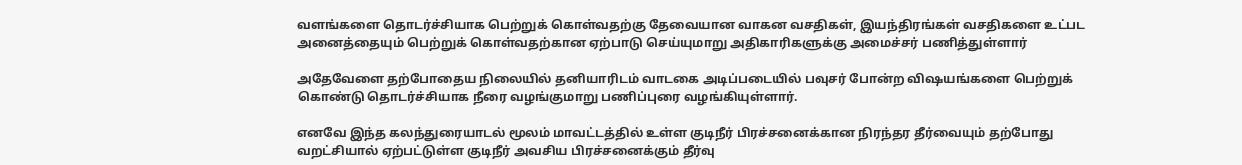வளங்களை தொடர்ச்சியாக பெற்றுக் கொள்வதற்கு தேவையான வாகன வசதிகள், இயந்திரங்கள் வசதிகளை உட்பட அனைத்தையும் பெற்றுக் கொள்வதற்கான ஏற்பாடு செய்யுமாறு அதிகாரிகளுக்கு அமைச்சர் பணித்துள்ளார்

அதேவேளை தற்போதைய நிலையில் தனியாரிடம் வாடகை அடிப்படையில் பவுசர் போன்ற விஷயங்களை பெற்றுக் கொண்டு தொடர்ச்சியாக நீரை வழங்குமாறு பணிப்புரை வழங்கியுள்ளார்.

எனவே இந்த கலந்துரையாடல் மூலம் மாவட்டத்தில் உள்ள குடிநீர் பிரச்சனைக்கான நிரந்தர தீர்வையும் தற்போது வறட்சியால் ஏற்பட்டுள்ள குடிநீர் அவசிய பிரச்சனைக்கும் தீர்வு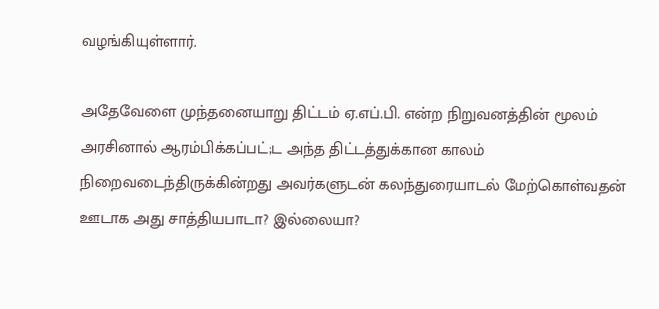வழங்கியுள்ளார்.

அதேவேளை முந்தனையாறு திட்டம் ஏ.எப்.பி. என்ற நிறுவனத்தின் மூலம் அரசினால் ஆரம்பிக்கப்பட்;ட அந்த திட்டத்துக்கான காலம் நிறைவடைந்திருக்கின்றது அவர்களுடன் கலந்துரையாடல் மேற்கொள்வதன் ஊடாக அது சாத்தியபாடா? இல்லையா?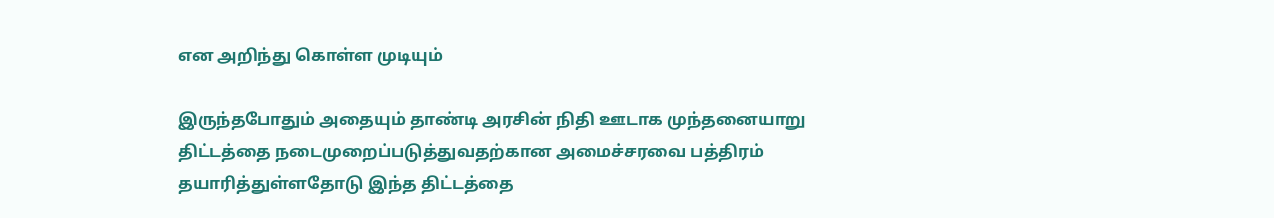என அறிந்து கொள்ள முடியும்

இருந்தபோதும் அதையும் தாண்டி அரசின் நிதி ஊடாக முந்தனையாறு திட்டத்தை நடைமுறைப்படுத்துவதற்கான அமைச்சரவை பத்திரம் தயாரித்துள்ளதோடு இந்த திட்டத்தை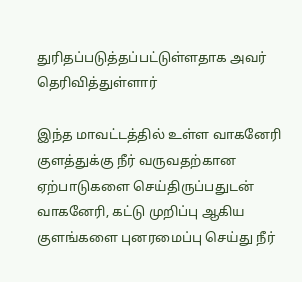துரிதப்படுத்தப்பட்டுள்ளதாக அவர் தெரிவித்துள்ளார்

இந்த மாவட்டத்தில் உள்ள வாகனேரி குளத்துக்கு நீர் வருவதற்கான ஏற்பாடுகளை செய்திருப்பதுடன் வாகனேரி, கட்டு முறிப்பு ஆகிய குளங்களை புனரமைப்பு செய்து நீர்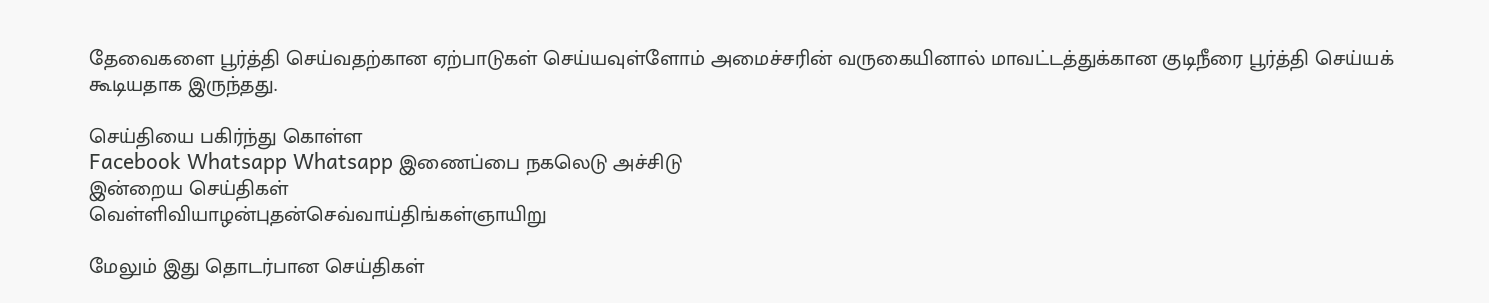தேவைகளை பூர்த்தி செய்வதற்கான ஏற்பாடுகள் செய்யவுள்ளோம் அமைச்சரின் வருகையினால் மாவட்டத்துக்கான குடிநீரை பூர்த்தி செய்யக் கூடியதாக இருந்தது.

செய்தியை பகிர்ந்து கொள்ள
Facebook Whatsapp Whatsapp இணைப்பை நகலெடு அச்சிடு
இன்றைய செய்திகள்
வெள்ளிவியாழன்புதன்செவ்வாய்திங்கள்ஞாயிறு

மேலும் இது தொடர்பான செய்திகள்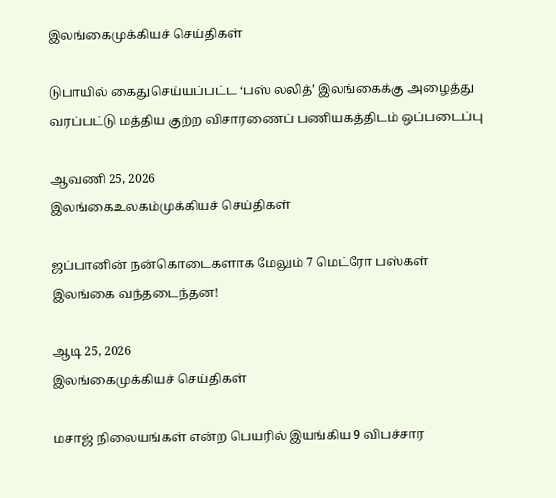இலங்கைமுக்கியச் செய்திகள்

டுபாயில் கைதுசெய்யப்பட்ட ‘பஸ் லலித்’ இலங்கைக்கு அழைத்து வரப்பட்டு மத்திய குற்ற விசாரணைப் பணியகத்திடம் ஒப்படைப்பு

ஆவணி 25, 2026
இலங்கைஉலகம்முக்கியச் செய்திகள்

ஜப்பானின் நன்கொடைகளாக மேலும் 7 மெட்ரோ பஸ்கள் இலங்கை வந்தடைந்தன!

ஆடி 25, 2026
இலங்கைமுக்கியச் செய்திகள்

மசாஜ் நிலையங்கள் என்ற பெயரில் இயங்கிய 9 விபச்சார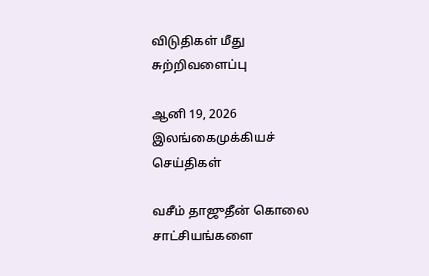விடுதிகள் மீது சுற்றிவளைப்பு

ஆனி 19, 2026
இலங்கைமுக்கியச் செய்திகள்

வசீம் தாஜுதீன் கொலை சாட்சியங்களை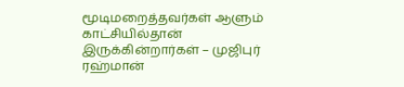மூடிமறைத்தவர்கள் ஆளும் காட்சியில்தான் இருக்கின்றார்கள் – முஜிபுர் ரஹ்மான்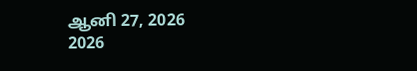ஆனி 27, 2026
2026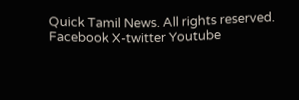Quick Tamil News. All rights reserved.
Facebook X-twitter Youtube